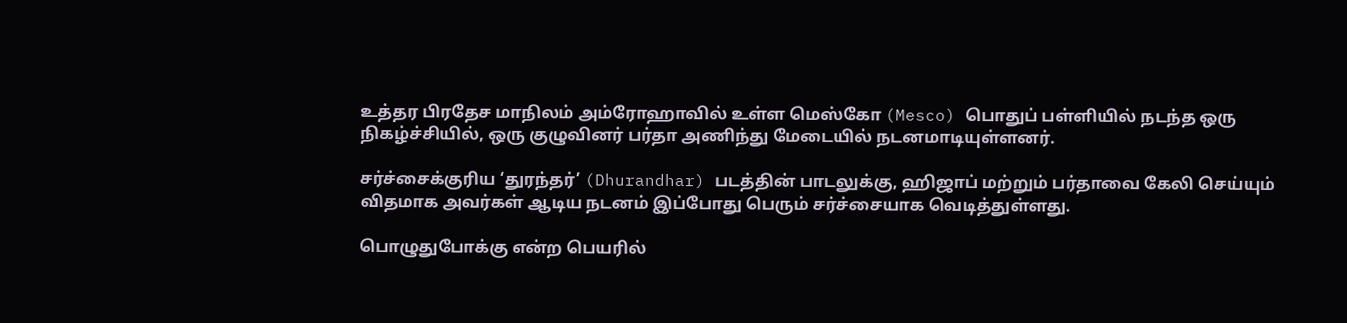உத்தர பிரதேச மாநிலம் அம்ரோஹாவில் உள்ள மெஸ்கோ (Mesco) பொதுப் பள்ளியில் நடந்த ஒரு நிகழ்ச்சியில், ஒரு குழுவினர் பர்தா அணிந்து மேடையில் நடனமாடியுள்ளனர்.

சர்ச்சைக்குரிய ‘துரந்தர்’ (Dhurandhar) படத்தின் பாடலுக்கு, ஹிஜாப் மற்றும் பர்தாவை கேலி செய்யும் விதமாக அவர்கள் ஆடிய நடனம் இப்போது பெரும் சர்ச்சையாக வெடித்துள்ளது.

பொழுதுபோக்கு என்ற பெயரில்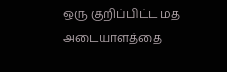ஒரு குறிப்பிட்ட மத அடையாளத்தை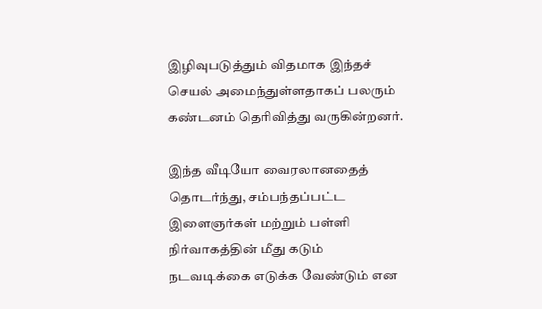இழிவுபடுத்தும் விதமாக இந்தச் செயல் அமைந்துள்ளதாகப் பலரும் கண்டனம் தெரிவித்து வருகின்றனர்.

இந்த வீடியோ வைரலானதைத் தொடர்ந்து, சம்பந்தப்பட்ட இளைஞர்கள் மற்றும் பள்ளி நிர்வாகத்தின் மீது கடும் நடவடிக்கை எடுக்க வேண்டும் என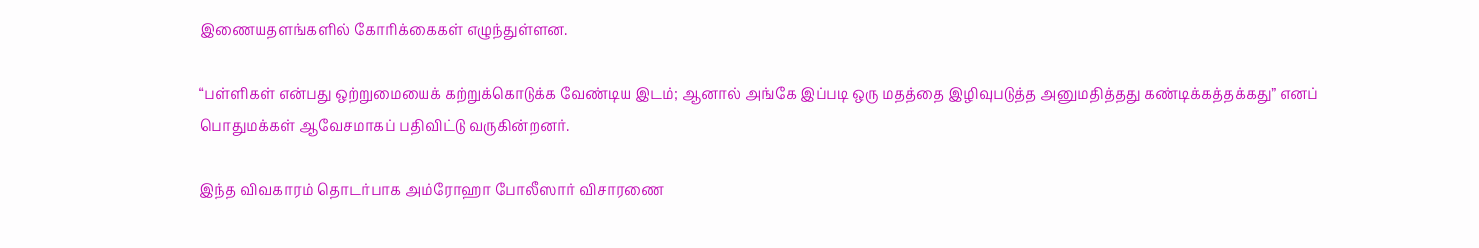இணையதளங்களில் கோரிக்கைகள் எழுந்துள்ளன.

“பள்ளிகள் என்பது ஒற்றுமையைக் கற்றுக்கொடுக்க வேண்டிய இடம்; ஆனால் அங்கே இப்படி ஒரு மதத்தை இழிவுபடுத்த அனுமதித்தது கண்டிக்கத்தக்கது” எனப் பொதுமக்கள் ஆவேசமாகப் பதிவிட்டு வருகின்றனர்.

இந்த விவகாரம் தொடர்பாக அம்ரோஹா போலீஸார் விசாரணை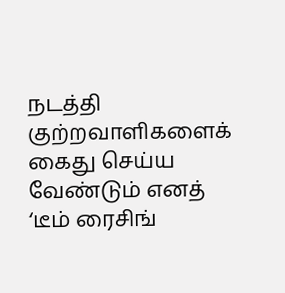நடத்தி குற்றவாளிகளைக் கைது செய்ய வேண்டும் எனத் ‘டீம் ரைசிங்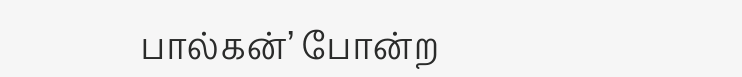பால்கன்’ போன்ற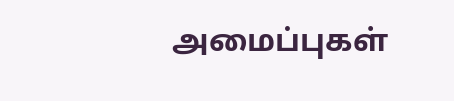அமைப்புகள்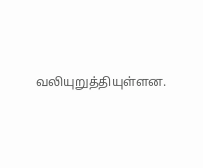வலியுறுத்தியுள்ளன.